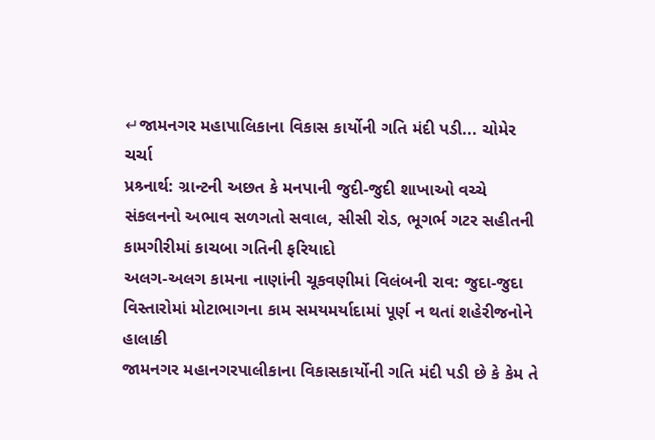↵જામનગર મહાપાલિકાના વિકાસ કાર્યોની ગતિ મંદી પડી... ચોમેર ચર્ચા
પ્રશ્ર્નાર્થ: ગ્રાન્ટની અછત કે મનપાની જુદી-જુદી શાખાઓ વચ્ચે સંકલનનો અભાવ સળગતો સવાલ, સીસી રોડ, ભૂગર્ભ ગટર સહીતની કામગીરીમાં કાચબા ગતિની ફરિયાદો
અલગ-અલગ કામના નાણાંની ચૂકવણીમાં વિલંબની રાવ: જુદા-જુદા વિસ્તારોમાં મોટાભાગના કામ સમયમર્યાદામાં પૂર્ણ ન થતાં શહેરીજનોને હાલાકી
જામનગર મહાનગરપાલીકાના વિકાસકાર્યોની ગતિ મંદી પડી છે કે કેમ તે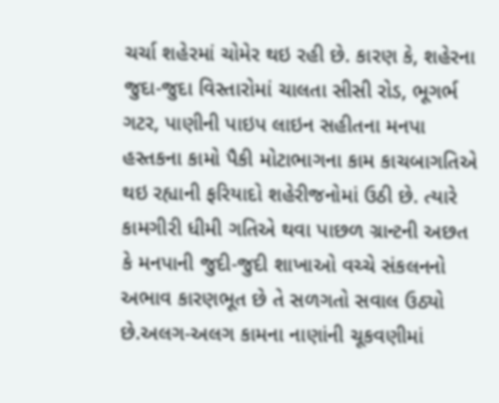ચર્ચા શહેરમાં ચોમેર થઇ રહી છે. કારણ કે, શહેરના જુદા-જુદા વિસ્તારોમાં ચાલતા સીસી રોડ, ભૂગર્ભ ગટર, પાણીની પાઇપ લાઇન સહીતના મનપા હસ્તકના કામો પૈકી મોટાભાગના કામ કાચબાગતિએ થઇ રહ્યાની ફરિયાદો શહેરીજનોમાં ઉઠી છે. ત્યારે કામગીરી ધીમી ગતિએ થવા પાછળ ગ્રાન્ટની અછત કે મનપાની જુદી-જુદી શાખાઓ વચ્ચે સંકલનનો અભાવ કારણભૂત છે તે સળગતો સવાલ ઉઠ્યો છે.અલગ-અલગ કામના નાણાંની ચૂકવણીમાં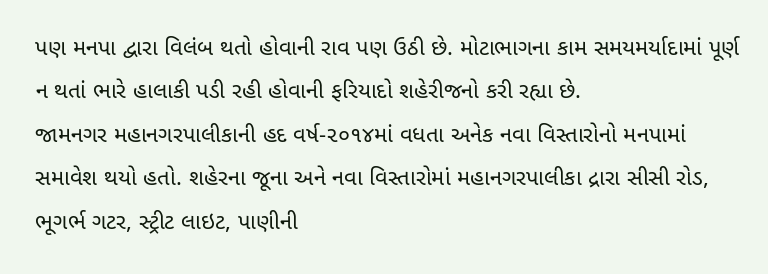પણ મનપા દ્વારા વિલંબ થતો હોવાની રાવ પણ ઉઠી છે. મોટાભાગના કામ સમયમર્યાદામાં પૂર્ણ ન થતાં ભારે હાલાકી પડી રહી હોવાની ફરિયાદો શહેરીજનો કરી રહ્યા છે.
જામનગર મહાનગરપાલીકાની હદ વર્ષ-૨૦૧૪માં વધતા અનેક નવા વિસ્તારોનો મનપામાં સમાવેશ થયો હતો. શહેરના જૂના અને નવા વિસ્તારોમાં મહાનગરપાલીકા દ્રારા સીસી રોડ, ભૂગર્ભ ગટર, સ્ટ્રીટ લાઇટ, પાણીની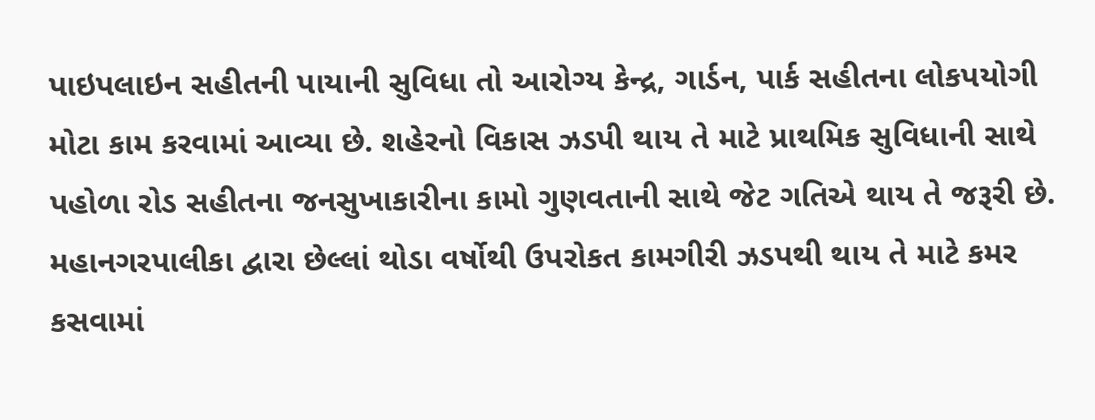પાઇપલાઇન સહીતની પાયાની સુવિધા તો આરોગ્ય કેન્દ્ર, ગાર્ડન, પાર્ક સહીતના લોકપયોગી મોટા કામ કરવામાં આવ્યા છે. શહેરનો વિકાસ ઝડપી થાય તે માટે પ્રાથમિક સુવિધાની સાથે પહોળા રોડ સહીતના જનસુખાકારીના કામો ગુણવતાની સાથે જેટ ગતિએ થાય તે જરૂરી છે. મહાનગરપાલીકા દ્વારા છેલ્લાં થોડા વર્ષોથી ઉપરોકત કામગીરી ઝડપથી થાય તે માટે કમર કસવામાં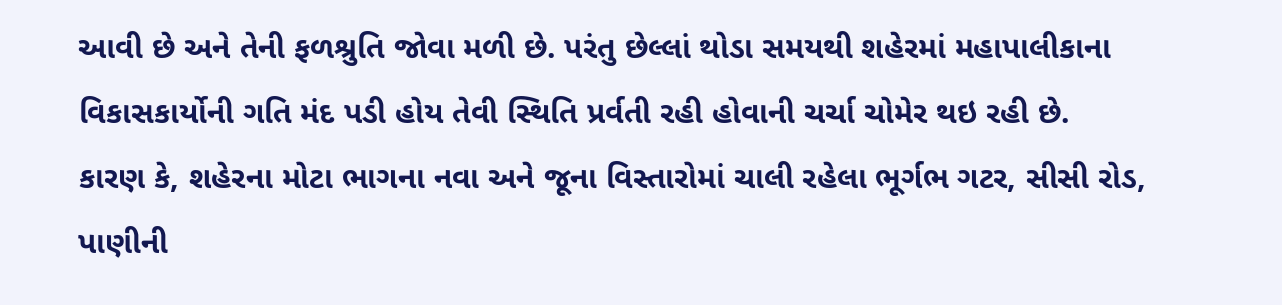આવી છે અને તેની ફળશ્રુતિ જોવા મળી છે. પરંતુ છેલ્લાં થોડા સમયથી શહેરમાં મહાપાલીકાના વિકાસકાર્યોની ગતિ મંદ પડી હોય તેવી સ્થિતિ પ્રર્વતી રહી હોવાની ચર્ચા ચોમેર થઇ રહી છે.
કારણ કે, શહેરના મોટા ભાગના નવા અને જૂના વિસ્તારોમાં ચાલી રહેલા ભૂર્ગભ ગટર, સીસી રોડ, પાણીની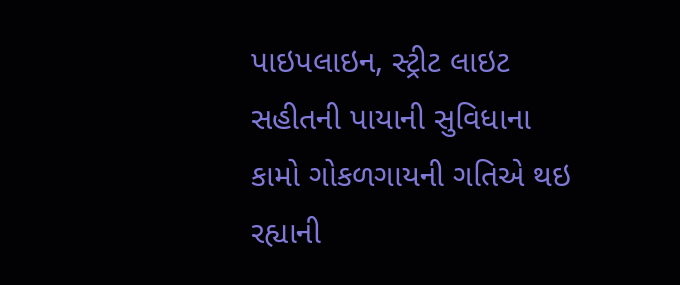પાઇપલાઇન, સ્ટ્રીટ લાઇટ સહીતની પાયાની સુવિધાના કામો ગોકળગાયની ગતિએ થઇ રહ્યાની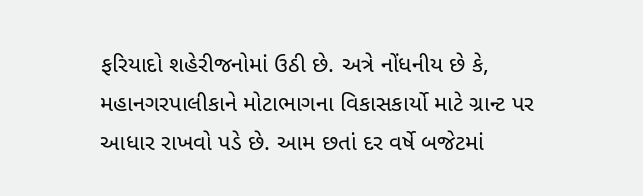ફરિયાદો શહેરીજનોમાં ઉઠી છે. અત્રે નોંધનીય છે કે, મહાનગરપાલીકાને મોટાભાગના વિકાસકાર્યો માટે ગ્રાન્ટ પર આધાર રાખવો પડે છે. આમ છતાં દર વર્ષે બજેટમાં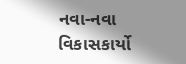નવા-નવા વિકાસકાર્યો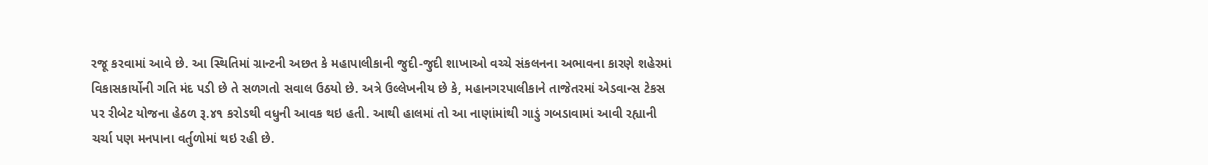રજૂ કરવામાં આવે છે. આ સ્થિતિમાં ગ્રાન્ટની અછત કે મહાપાલીકાની જુદી-જુદી શાખાઓ વચ્ચે સંકલનના અભાવના કારણે શહેરમાં વિકાસકાર્યોની ગતિ મંદ પડી છે તે સળગતો સવાલ ઉઠયો છે. અત્રે ઉલ્લેખનીય છે કે, મહાનગરપાલીકાને તાજેતરમાં એડવાન્સ ટેકસ પર રીબેટ યોજના હેઠળ રૂ.૪૧ કરોડથી વધુની આવક થઇ હતી. આથી હાલમાં તો આ નાણાંમાંથી ગાડું ગબડાવામાં આવી રહ્યાની ચર્ચા પણ મનપાના વર્તુળોમાં થઇ રહી છે.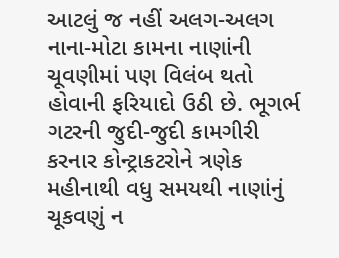આટલું જ નહીં અલગ-અલગ નાના-મોટા કામના નાણાંની ચૂવણીમાં પણ વિલંબ થતો હોવાની ફરિયાદો ઉઠી છે. ભૂગર્ભ ગટરની જુદી-જુદી કામગીરી કરનાર કોન્ટ્રાકટરોને ત્રણેક મહીનાથી વધુ સમયથી નાણાંનું ચૂકવણું ન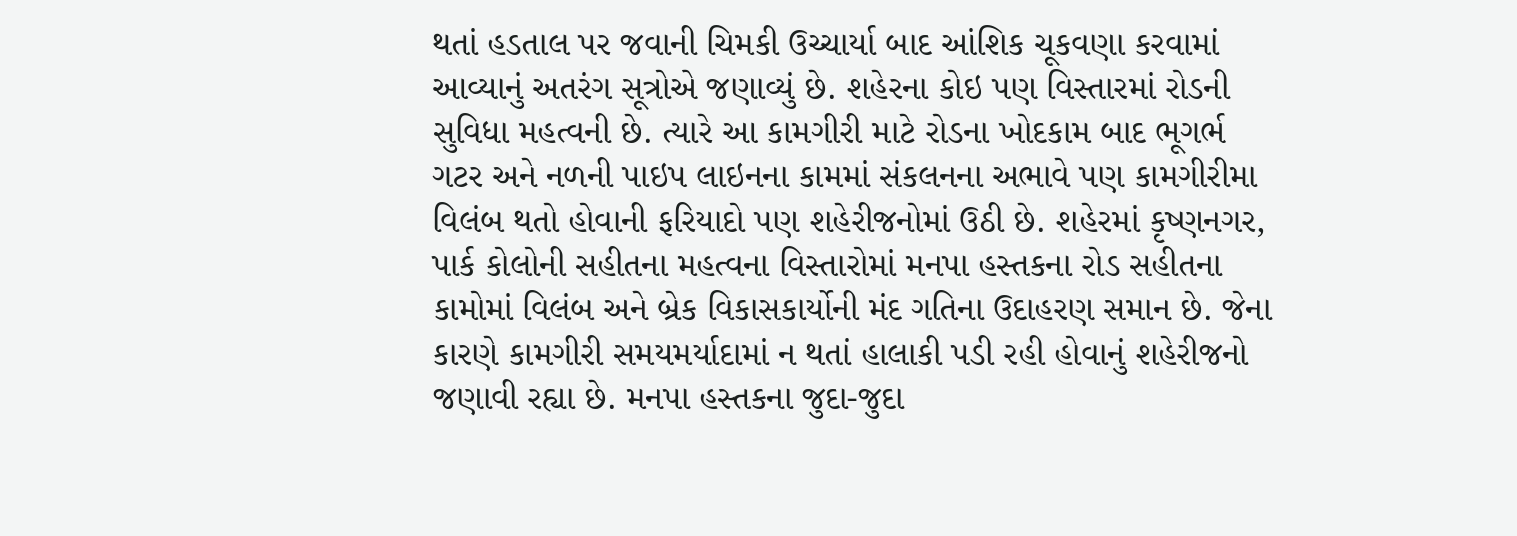થતાં હડતાલ પર જવાની ચિમકી ઉચ્ચાર્યા બાદ આંશિક ચૂકવણા કરવામાં આવ્યાનું અતરંગ સૂત્રોએ જણાવ્યું છે. શહેરના કોઇ પણ વિસ્તારમાં રોડની સુવિધા મહત્વની છે. ત્યારે આ કામગીરી માટે રોડના ખોદકામ બાદ ભૂગર્ભ ગટર અને નળની પાઇપ લાઇનના કામમાં સંકલનના અભાવે પણ કામગીરીમા વિલંબ થતો હોવાની ફરિયાદો પણ શહેરીજનોમાં ઉઠી છે. શહેરમાં કૃષ્ણનગર, પાર્ક કોલોની સહીતના મહત્વના વિસ્તારોમાં મનપા હસ્તકના રોડ સહીતના કામોમાં વિલંબ અને બ્રેક વિકાસકાર્યોની મંદ ગતિના ઉદાહરણ સમાન છે. જેના કારણે કામગીરી સમયમર્યાદામાં ન થતાં હાલાકી પડી રહી હોવાનું શહેરીજનો જણાવી રહ્યા છે. મનપા હસ્તકના જુદા-જુદા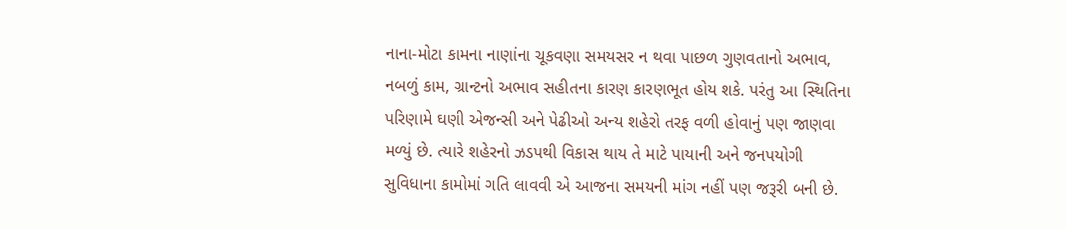નાના-મોટા કામના નાણાંના ચૂકવણા સમયસર ન થવા પાછળ ગુણવતાનો અભાવ, નબળું કામ, ગ્રાન્ટનો અભાવ સહીતના કારણ કારણભૂત હોય શકે. પરંતુ આ સ્થિતિના પરિણામે ઘણી એજન્સી અને પેઢીઓ અન્ય શહેરો તરફ વળી હોવાનું પણ જાણવા મળ્યું છે. ત્યારે શહેરનો ઝડપથી વિકાસ થાય તે માટે પાયાની અને જનપયોગી સુવિધાના કામોમાં ગતિ લાવવી એ આજના સમયની માંગ નહીં પણ જરૂરી બની છે.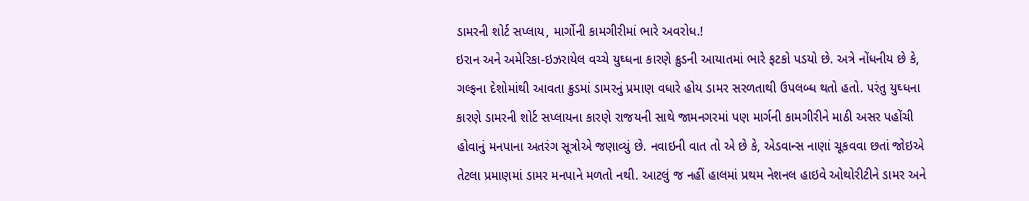ડામરની શોર્ટ સપ્લાય, માર્ગોની કામગીરીમાં ભારે અવરોધ.!
ઇરાન અને અમેરિકા-ઇઝરાયેલ વચ્ચે યુઘ્ધના કારણે ક્રુડની આયાતમાં ભારે ફટકો પડયો છે. અત્રે નોંધનીય છે કે, ગલ્ફના દેશોમાંથી આવતા ક્રુડમાં ડામરનું પ્રમાણ વધારે હોય ડામર સરળતાથી ઉપલબ્ધ થતો હતો. પરંતુ યુઘ્ધના કારણે ડામરની શોર્ટ સપ્લાયના કારણે રાજયની સાથે જામનગરમાં પણ માર્ગની કામગીરીને માઠી અસર પહોંચી હોવાનું મનપાના અતરંગ સૂત્રોએ જણાવ્યું છે. નવાઇની વાત તો એ છે કે, એડવાન્સ નાણાં ચૂકવવા છતાં જોઇએ તેટલા પ્રમાણમાં ડામર મનપાને મળતો નથી. આટલું જ નહીં હાલમાં પ્રથમ નેશનલ હાઇવે ઓથોરીટીને ડામર અને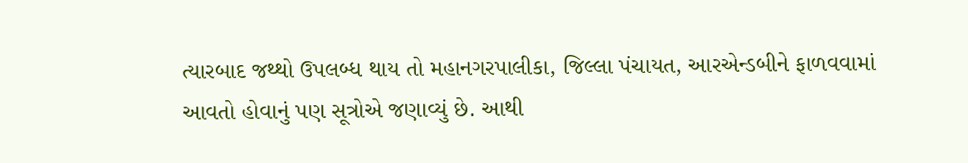ત્યારબાદ જથ્થો ઉપલબ્ધ થાય તો મહાનગરપાલીકા, જિલ્લા પંચાયત, આરએન્ડબીને ફાળવવામાં આવતો હોવાનું પણ સૂત્રોએ જણાવ્યું છે. આથી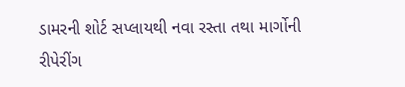ડામરની શોર્ટ સપ્લાયથી નવા રસ્તા તથા માર્ગોની રીપેરીંગ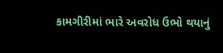કામગીરીમાં ભારે અવરોધ ઉભો થયાનું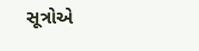સૂત્રોએ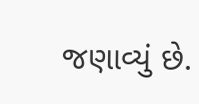જણાવ્યું છે.